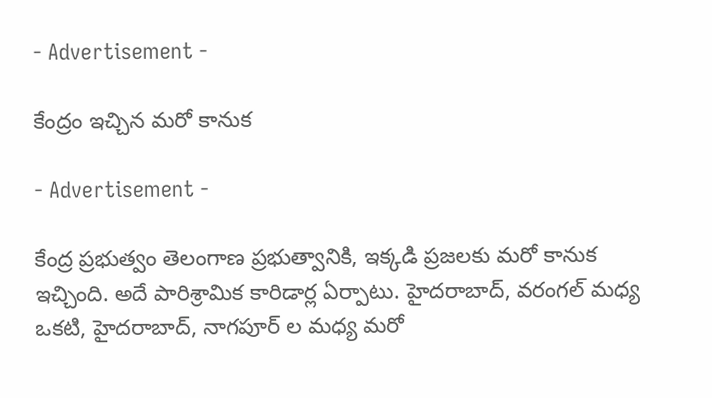- Advertisement -

కేంద్రం ఇచ్చిన మరో కానుక

- Advertisement -

కేంద్ర ప్రభుత్వం తెలంగాణ ప్రభుత్వానికి, ఇక్కడి ప్రజలకు మరో కానుక ఇచ్చింది. అదే పారిశ్రామిక కారిడార్ల ఏర్పాటు. హైదరాబాద్, వరంగల్ మధ్య ఒకటి, హైదరాబాద్, నాగపూర్ ల మ‌ధ్య మరో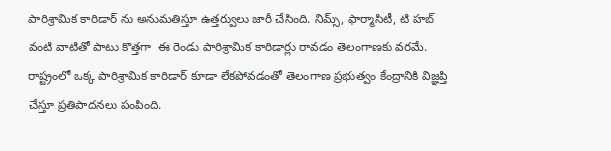పారిశ్రామిక కారిడార్ ను అనుమతిస్తూ ఉత్తర్వులు జారీ చేసింది. నిమ్స్, ఫార్మాసిటీ, టి హబ్ వంటి వాటితో పాటు కొత్తగా  ఈ రెండు పారిశ్రామిక కారిడార్లు రావడం తెలంగాణకు వరమే. రాష్ట్రంలో ఒక్క పారిశ్రామిక కారిడార్ కూడా లేకపోవడంతో తెలంగాణ ప్రభుత్వం కేంద్రానికి విజ్ఞప్తి చేస్తూ ప్రతిపాదనలు పంపింది.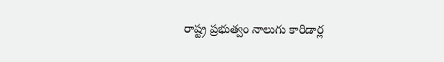రాష్ట్ర ప్రభుత్వం నాలుగు కారిడార్ల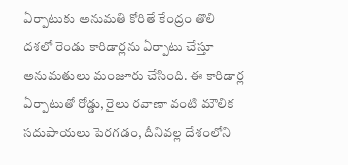ఏర్పాటుకు అనుమతి కోరితే కేంద్రం తొలి దశలో రెండు కారిడార్లను ఏర్పాటు చేస్తూ అనుమతులు మంజూరు చేసింది. ఈ కారిడార్ల ఏర్పాటుతో రోడ్డు, రైలు రవాణా వంటి మౌలిక సదుపాయలు పెరగడం, దీనివల్ల దేశంలోని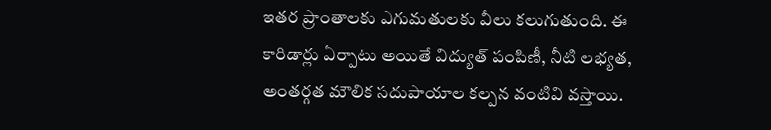ఇతర ప్రాంతాలకు ఎగుమతులకు వీలు కలుగుతుంది. ఈ కారిడార్లు ఏర్పాటు అయితే విద్యుత్ పంపిణీ, నీటి లభ్యత, అంతర్గత మౌలిక సదుపాయాల కల్పన వంటివి వస్తాయి.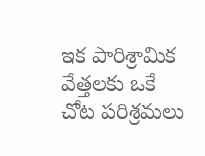ఇక పారిశ్రామిక వేత్తలకు ఒకే చోట పరిశ్రమలు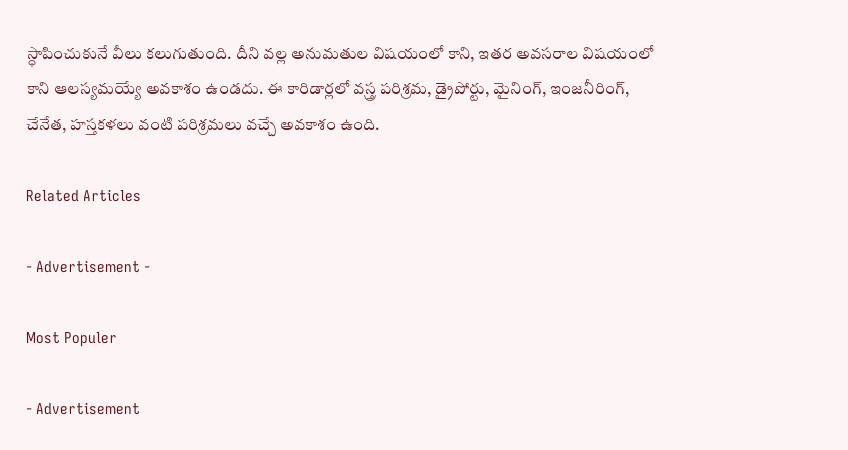స్ధాపించుకునే వీలు కలుగుతుంది. దీని వల్ల అనుమతుల విషయంలో కాని, ఇతర అవసరాల విషయంలో కాని ఆలస్యమయ్యే అవకాశం ఉండదు. ఈ కారిడార్లలో వస్త్ర పరిశ్రమ, డ్రైపోర్టు, మైనింగ్, ఇంజనీరింగ్, చేనేత, హస్తకళలు వంటి పరిశ్రమలు వచ్చే అవకాశం ఉంది.

Related Articles

- Advertisement -

Most Populer

- Advertisement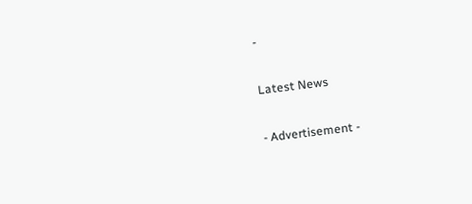-

Latest News

- Advertisement -